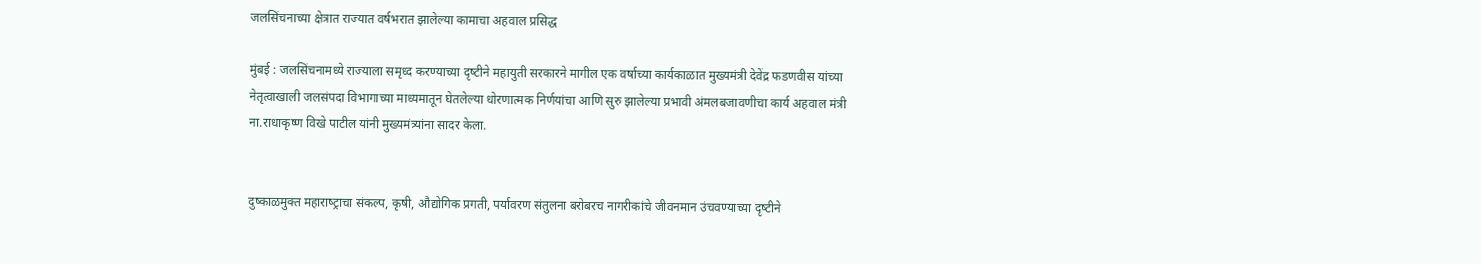जलसिंचनाच्या क्षेत्रात राज्यात वर्षभरात झालेल्या कामाचा अहवाल प्रसिद्ध

मुंबई : जलसिंचनामध्‍ये राज्‍याला समृध्‍द करण्‍याच्‍या दृष्‍टीने महायुती सरकारने मागील एक वर्षाच्‍या कार्यकाळात मुख्‍यमंत्री देवेंद्र फडणवीस यांच्‍या नेतृत्‍वाखाली जलसंपदा विभागाच्या माध्यमातून घेतलेल्‍या धोरणात्‍मक निर्णयांचा आणि सुरु झालेल्‍या प्रभावी अंमलबजावणीचा कार्य अहवाल मंत्री ना.राधाकृष्‍ण विखे पाटील यांनी मुख्‍यमंत्र्यांना सादर केला.


दुष्‍काळमुक्‍त महाराष्‍ट्राचा संकल्‍प, कृषी, औद्योगिक प्रगती, पर्यावरण संतुलना बरोबरच नागरीकांचे जीवनमान उंचवण्‍याच्‍या दृष्‍टीने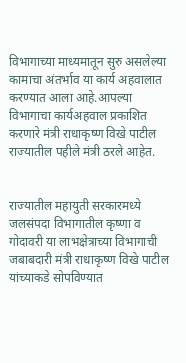विभागाच्‍या माध्‍यमातून सुरु असलेल्‍या कामाचा अंतर्भाव या कार्य अहवालात करण्‍यात आला आहे.आपल्या विभागाचा कार्यअहवाल प्रकाशित करणारे मंत्री राधाकृष्ण विखे पाटील राज्यातील पहीले मंत्री ठरले आहेत.


राज्‍यातील महायुती सरकारमध्‍ये जलसंपदा विभागातील कृष्‍णा व गोदावरी या लाभक्षेत्राच्‍या विभागाची जबाबदारी मंत्री राधाकृष्‍ण विखे पाटील यांच्‍याकडे सोपविण्‍यात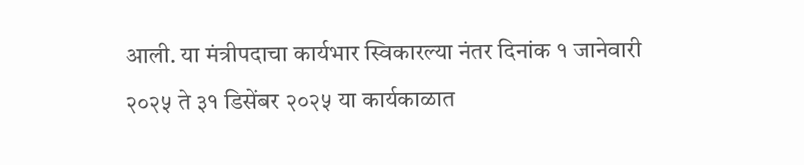आली. या मंत्रीपदाचा कार्यभार स्विकारल्‍या नंतर दिनांक १ जानेवारी २०२५ ते ३१ डिसेंबर २०२५ या कार्यकाळात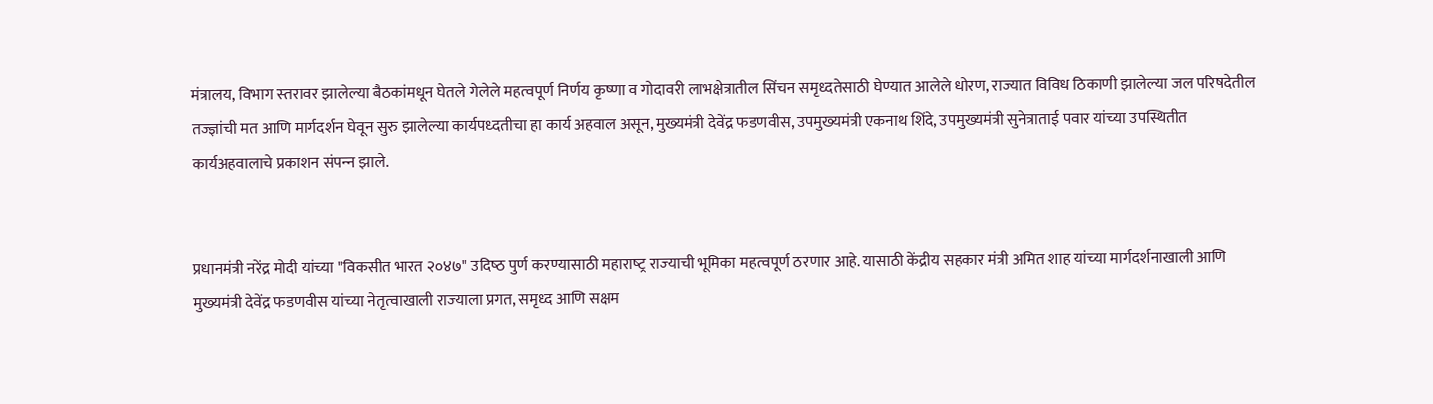मंत्रालय, विभाग स्‍तरावर झालेल्‍या बैठकांमधून घेतले गेलेले महत्‍वपूर्ण निर्णय कृष्‍णा व गोदावरी लाभक्षेत्रातील सिंचन समृध्‍दतेसाठी घेण्‍यात आलेले धोरण, राज्‍यात विविध ठिकाणी झालेल्‍या जल परिषदेतील तज्‍ज्ञांची मत आणि मार्गदर्शन घेवून सुरु झालेल्‍या कार्यपध्‍दतीचा हा कार्य अहवाल असून, मुख्‍यमंत्री देवेंद्र फडणवीस, उपमुख्‍यमंत्री एकनाथ शिंदे, उपमुख्‍यमंत्री सुनेत्राताई पवार यांच्‍या उपस्थितीत कार्यअहवालाचे प्रकाशन संपन्‍न झाले.


प्रधानमंत्री नरेंद्र मोदी यांच्‍या "विकसीत भारत २०४७" उदिष्‍ठ पुर्ण करण्‍यासाठी महाराष्‍ट्र राज्‍याची भूमिका महत्‍वपूर्ण ठरणार आहे. यासाठी केंद्रीय सहकार मंत्री अमित शाह यांच्‍या मार्गदर्शनाखाली आणि मुख्‍यमंत्री देवेंद्र फडणवीस यांच्‍या नेतृत्‍वाखाली राज्‍याला प्रगत, समृध्‍द आणि सक्षम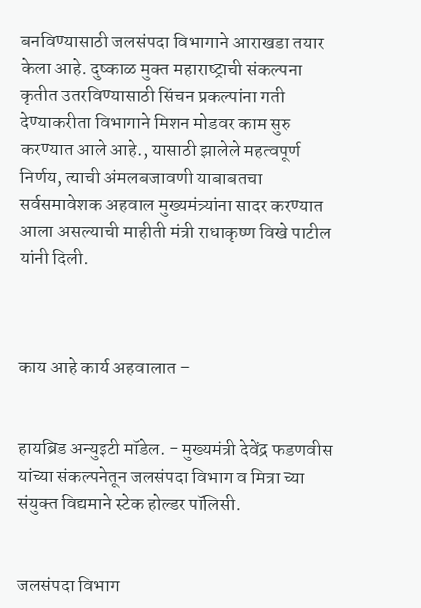बनविण्‍यासाठी जलसंपदा विभागाने आराखडा तयार केला आहे. दुष्‍काळ मुक्‍त महाराष्‍ट्राची संकल्‍पना कृतीत उतरविण्‍यासाठी सिंचन प्रकल्‍पांना गती देण्‍याकरीता विभागाने मिशन मोडवर काम सुरु करण्यात आले आहे., यासाठी झालेले महत्‍वपूर्ण निर्णय, त्‍याची अंमलबजावणी याबाबतचा सर्वसमावेशक अहवाल मुख्‍यमंत्र्यांना सादर करण्‍यात आला असल्‍याची माहीती मंत्री राधाकृष्‍ण विखे पाटील यांनी दिली.



काय आहे कार्य अहवालात –


हायब्रिड अन्‍युइटी मॉडेल. - मुख्‍यमंत्री देवेंद्र फडणवीस यांच्‍या संकल्‍पनेतून जलसंपदा विभाग व मित्रा च्‍या संयुक्‍त विद्यमाने स्‍टेक होल्‍डर पॉलिसी.


जलसंपदा विभाग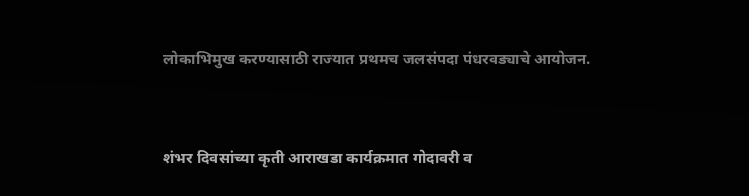लोकाभिमुख करण्‍यासाठी राज्‍यात प्रथमच जलसंपदा पंधरवड्याचे आयोजन.


शंभर दिवसांच्‍या कृती आराखडा कार्यक्रमात गोदावरी व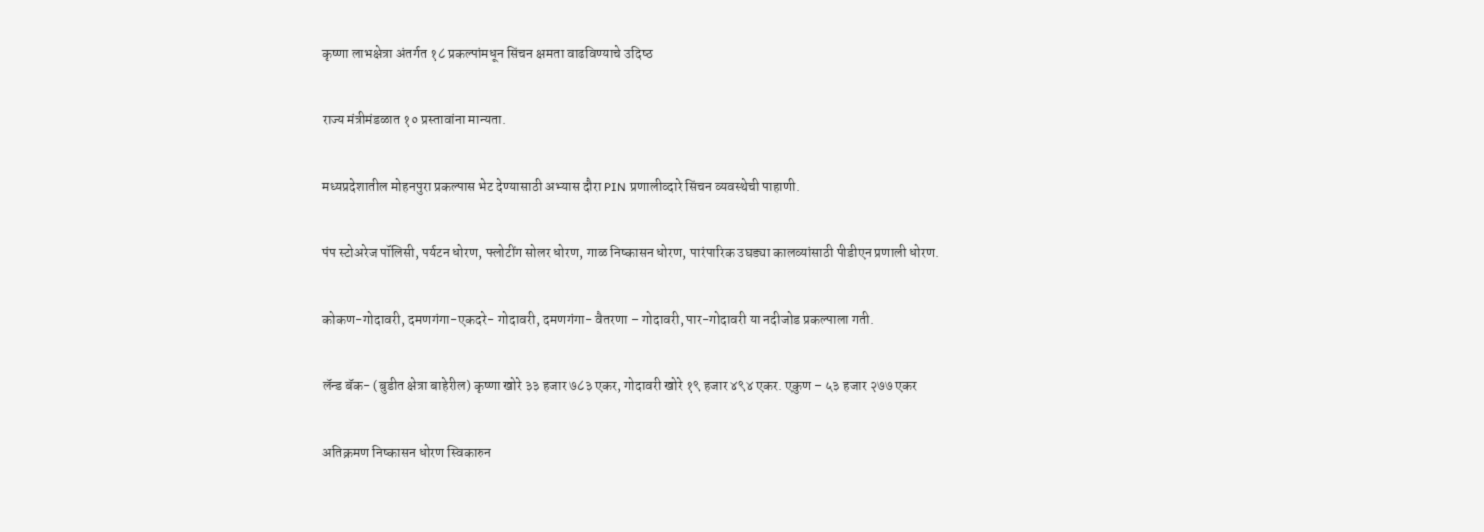कृष्‍णा लाभक्षेत्रा अंतर्गत १८ प्रकल्‍पांमधून सिंचन क्षमता वाढविण्‍याचे उदिष्‍ठ


राज्‍य मंत्रीमंडळात १० प्रस्‍तावांना मान्‍यता.


मध्‍यप्रदेशातील मोहनपुरा प्रकल्‍पास भेट देण्‍यासाठी अभ्‍यास दौरा PIN प्रणालीव्‍दारे सिंचन व्‍यवस्‍थेची पाहाणी.


पंप स्‍टोअरेज पॉलिसी, पर्यटन धोरण, फ्लोटींग सोलर धोरण, गाळ निष्‍कासन धोरण, पारंपारिक उघड्या कालव्‍यांसाठी पीडीएन प्रणाली धोरण.


कोकण-गोदावरी, दमणगंगा-एकदरे- गोदावरी, दमणगंगा- वैतरणा – गोदावरी, पार-गोदावरी या नदीजोड प्रकल्‍पाला गती.


लॅन्‍ड बॅक- (बुडीत क्षेत्रा बाहेरील) कृष्‍णा खोरे ३३ हजार ७८३ एकर, गोदावरी खोरे १९ हजार ४९४ एकर. एकुण – ५३ हजार २७७ एकर


अतिक्रमण नि‍ष्कासन धोरण स्विकारुन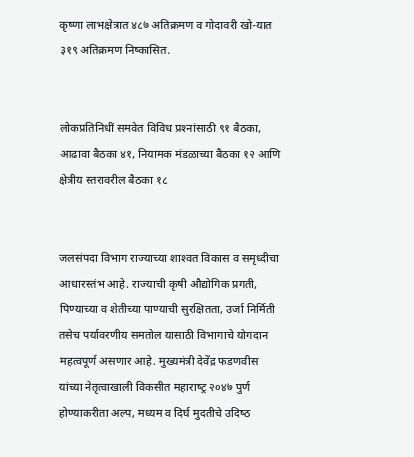कृष्‍णा लाभक्षेत्रात ४८७ अति‍क्रमण व गोदावरी खो-यात ३१९ अतिक्रमण निष्‍कासित.


लो‍कप्रतिनिधीं समवेत विविध प्रश्‍नांसाठी ९१ बैठका, आढावा बैठका ४१, नियामक मंडळाच्‍या बैठका १२ आणि क्षेत्रीय स्‍तरावरील बैठका १८


जलसंपदा विभाग राज्‍याच्‍या शाश्‍वत विकास व समृध्‍दीचा आधारस्‍तंभ आहे. राज्‍याची कृषी औद्योगिक प्रगती, पिण्‍याच्‍या व शेतीच्‍या पाण्‍याची सुरक्षितता, उर्जा निर्मिती तसेच पर्यावरणीय समतोल यासाठी विभागाचे योगदान महत्‍वपूर्ण असणार आहे. मुख्‍यमंत्री देवेंद्र फडणवीस यांच्‍या नेतृत्‍वाखाली विकसीत महाराष्‍ट्र २०४७ पुर्ण होण्‍याकरीता अल्प, मध्‍यम व दिर्घ मुदतीचे उदिष्‍ठ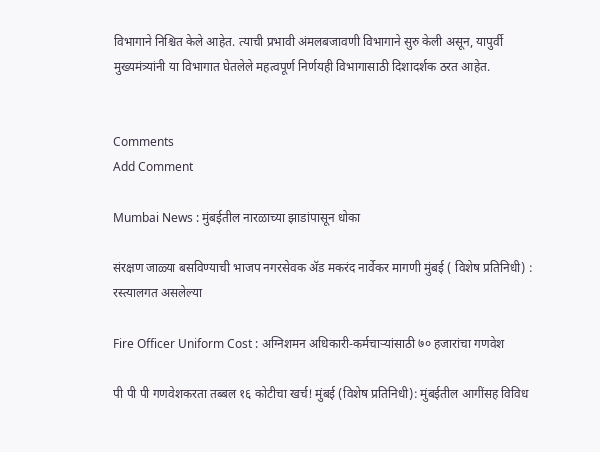विभागाने निश्चित केले आहेत. त्‍याची प्रभावी अंमलबजावणी विभागाने सुरु केली असून, यापुर्वी मुख्‍यमंत्र्यांनी या विभागात घेतलेले महत्‍वपूर्ण निर्णयही विभागासाठी दिशादर्शक ठरत आहेत.


Comments
Add Comment

Mumbai News : मुंबईतील नारळाच्या झाडांपासून धोका

संरक्षण जाळ्या बसविण्याची भाजप नगरसेवक अ‍ॅड मकरंद नार्वेकर मागणी मुंबई ( विशेष प्रतिनिधी) : रस्त्यालगत असलेल्या

Fire Officer Uniform Cost : अग्निशमन अधिकारी-कर्मचाऱ्यांसाठी ७० हजारांचा गणवेश

पी पी पी गणवेशकरता तब्बल १६ कोटीचा खर्च! मुंबई (विशेष प्रतिनिधी): मुंबईतील आगींसह विविध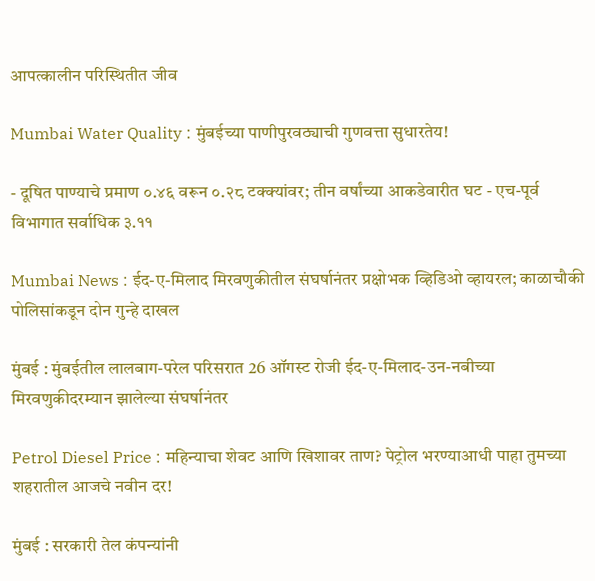आपत्कालीन परिस्थितीत जीव

Mumbai Water Quality : मुंबईच्या पाणीपुरवठ्याची गुणवत्ता सुधारतेय!

- दूषित पाण्याचे प्रमाण ०.४६ वरून ०.२८ टक्क्यांवर; तीन वर्षांच्या आकडेवारीत घट - एच-पूर्व विभागात सर्वाधिक ३.११

Mumbai News : ईद-ए-मिलाद मिरवणुकीतील संघर्षानंतर प्रक्षोभक व्हिडिओ व्हायरल; काळाचौकी पोलिसांकडून दोन गुन्हे दाखल

मुंबई : मुंबईतील लालबाग-परेल परिसरात 26 ऑगस्ट रोजी ईद-ए-मिलाद-उन-नबीच्या मिरवणुकीदरम्यान झालेल्या संघर्षानंतर

Petrol Diesel Price : महिन्याचा शेवट आणि खिशावर ताण? पेट्रोल भरण्याआधी पाहा तुमच्या शहरातील आजचे नवीन दर!

मुंबई : सरकारी तेल कंपन्यांनी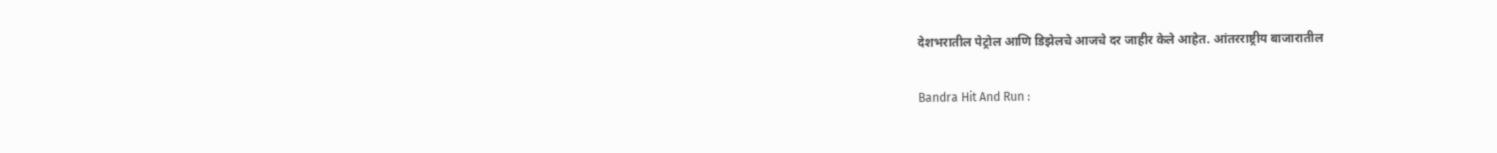देशभरातील पेट्रोल आणि डिझेलचे आजचे दर जाहीर केले आहेत. आंतरराष्ट्रीय बाजारातील

Bandra Hit And Run :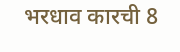भरधाव कारची 8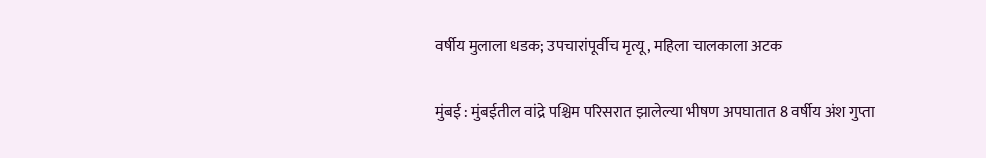वर्षीय मुलाला धडक; उपचारांपूर्वीच मृत्यू, महिला चालकाला अटक

मुंबई : मुंबईतील वांद्रे पश्चिम परिसरात झालेल्या भीषण अपघातात 8 वर्षीय अंश गुप्ता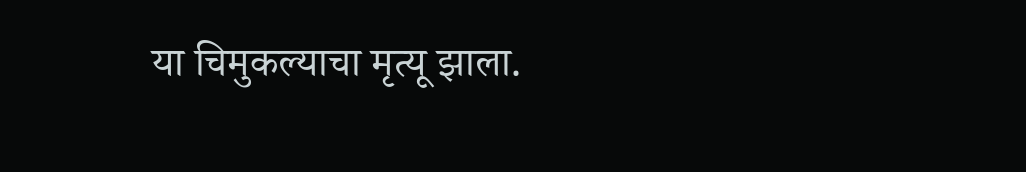या चिमुकल्याचा मृत्यू झाला.